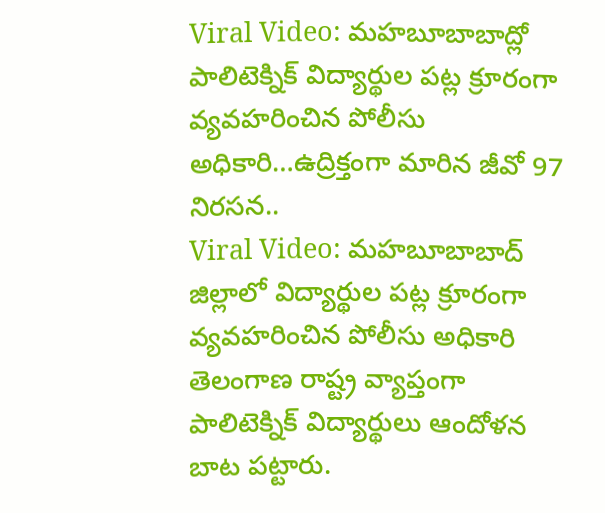Viral Video: మహబూబాబాద్లో పాలిటెక్నిక్ విద్యార్థుల పట్ల క్రూరంగా వ్యవహరించిన పోలీసు అధికారి…ఉద్రిక్తంగా మారిన జీవో 97 నిరసన..
Viral Video: మహబూబాబాద్ జిల్లాలో విద్యార్థుల పట్ల క్రూరంగా వ్యవహరించిన పోలీసు అధికారి
తెలంగాణ రాష్ట్ర వ్యాప్తంగా పాలిటెక్నిక్ విద్యార్థులు ఆందోళన బాట పట్టారు.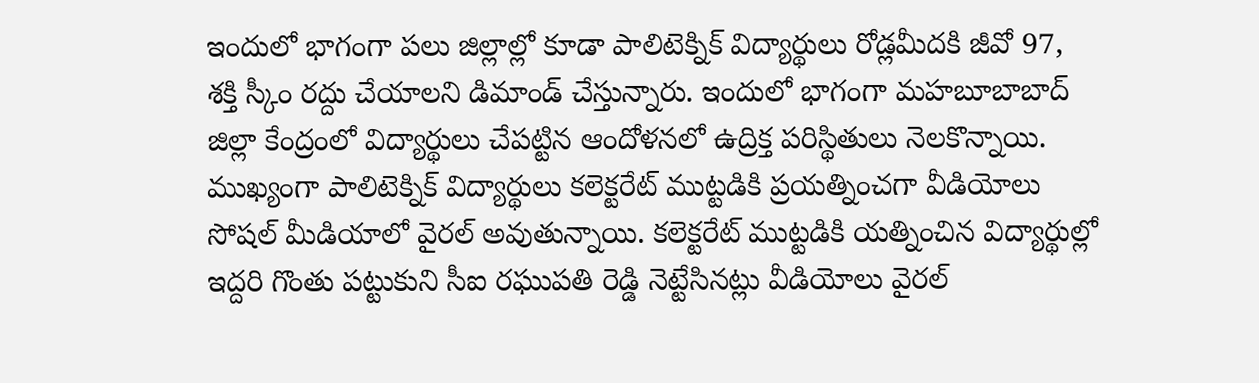ఇందులో భాగంగా పలు జిల్లాల్లో కూడా పాలిటెక్నిక్ విద్యార్థులు రోడ్లమీదకి జీవో 97, శక్తి స్కీం రద్దు చేయాలని డిమాండ్ చేస్తున్నారు. ఇందులో భాగంగా మహబూబాబాద్ జిల్లా కేంద్రంలో విద్యార్థులు చేపట్టిన ఆందోళనలో ఉద్రిక్త పరిస్థితులు నెలకొన్నాయి. ముఖ్యంగా పాలిటెక్నిక్ విద్యార్థులు కలెక్టరేట్ ముట్టడికి ప్రయత్నించగా వీడియోలు సోషల్ మీడియాలో వైరల్ అవుతున్నాయి. కలెక్టరేట్ ముట్టడికి యత్నించిన విద్యార్థుల్లో ఇద్దరి గొంతు పట్టుకుని సీఐ రఘుపతి రెడ్డి నెట్టేసినట్లు వీడియోలు వైరల్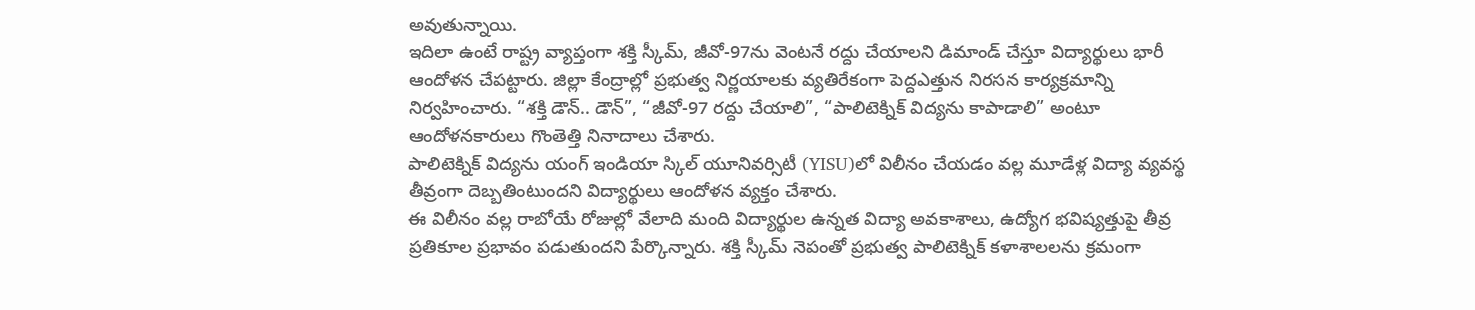అవుతున్నాయి.
ఇదిలా ఉంటే రాష్ట్ర వ్యాప్తంగా శక్తి స్కీమ్, జీవో-97ను వెంటనే రద్దు చేయాలని డిమాండ్ చేస్తూ విద్యార్థులు భారీ ఆందోళన చేపట్టారు. జిల్లా కేంద్రాల్లో ప్రభుత్వ నిర్ణయాలకు వ్యతిరేకంగా పెద్దఎత్తున నిరసన కార్యక్రమాన్ని నిర్వహించారు. “శక్తి డౌన్.. డౌన్”, “జీవో-97 రద్దు చేయాలి”, “పాలిటెక్నిక్ విద్యను కాపాడాలి” అంటూ ఆందోళనకారులు గొంతెత్తి నినాదాలు చేశారు.
పాలిటెక్నిక్ విద్యను యంగ్ ఇండియా స్కిల్ యూనివర్సిటీ (YISU)లో విలీనం చేయడం వల్ల మూడేళ్ల విద్యా వ్యవస్థ తీవ్రంగా దెబ్బతింటుందని విద్యార్థులు ఆందోళన వ్యక్తం చేశారు.
ఈ విలీనం వల్ల రాబోయే రోజుల్లో వేలాది మంది విద్యార్థుల ఉన్నత విద్యా అవకాశాలు, ఉద్యోగ భవిష్యత్తుపై తీవ్ర ప్రతికూల ప్రభావం పడుతుందని పేర్కొన్నారు. శక్తి స్కీమ్ నెపంతో ప్రభుత్వ పాలిటెక్నిక్ కళాశాలలను క్రమంగా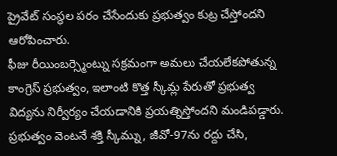ప్రైవేట్ సంస్థల పరం చేసేందుకు ప్రభుత్వం కుట్ర చేస్తోందని ఆరోపించారు.
ఫీజు రీయింబర్స్మెంట్ను సక్రమంగా అమలు చేయలేకపోతున్న కాంగ్రెస్ ప్రభుత్వం, ఇలాంటి కొత్త స్కీమ్ల పేరుతో ప్రభుత్వ విద్యను నిర్వీర్యం చేయడానికి ప్రయత్నిస్తోందని మండిపడ్డారు. ప్రభుత్వం వెంటనే శక్తి స్కీమ్ను, జీవో-97ను రద్దు చేసి,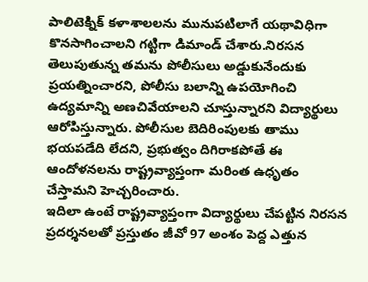పాలిటెక్నిక్ కళాశాలలను మునుపటిలాగే యథావిధిగా కొనసాగించాలని గట్టిగా డిమాండ్ చేశారు.నిరసన తెలుపుతున్న తమను పోలీసులు అడ్డుకునేందుకు ప్రయత్నించారని, పోలీసు బలాన్ని ఉపయోగించి ఉద్యమాన్ని అణచివేయాలని చూస్తున్నారని విద్యార్థులు ఆరోపిస్తున్నారు. పోలీసుల బెదిరింపులకు తాము భయపడేది లేదని, ప్రభుత్వం దిగిరాకపోతే ఈ ఆందోళనలను రాష్ట్రవ్యాప్తంగా మరింత ఉధృతం చేస్తామని హెచ్చరించారు.
ఇదిలా ఉంటే రాష్ట్రవ్యాప్తంగా విద్యార్థులు చేపట్టిన నిరసన ప్రదర్శనలతో ప్రస్తుతం జీవో 97 అంశం పెద్ద ఎత్తున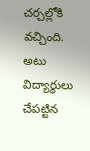చర్చల్లోకి వచ్చింది. అటు విద్యార్థులు చేపట్టిన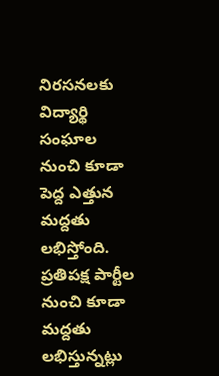నిరసనలకు విద్యార్థి సంఘాల నుంచి కూడా పెద్ద ఎత్తున మద్దతు లభిస్తోంది. ప్రతిపక్ష పార్టీల నుంచి కూడా మద్దతు లభిస్తున్నట్లు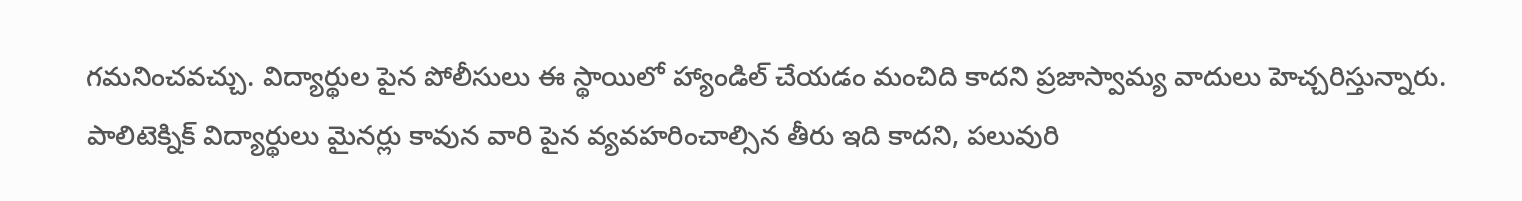గమనించవచ్చు. విద్యార్థుల పైన పోలీసులు ఈ స్థాయిలో హ్యాండిల్ చేయడం మంచిది కాదని ప్రజాస్వామ్య వాదులు హెచ్చరిస్తున్నారు. పాలిటెక్నిక్ విద్యార్థులు మైనర్లు కావున వారి పైన వ్యవహరించాల్సిన తీరు ఇది కాదని, పలువురి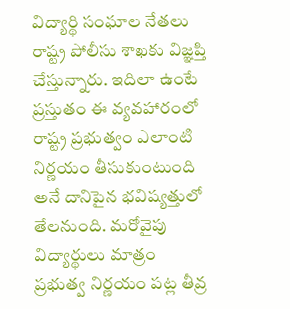విద్యార్థి సంఘాల నేతలు రాష్ట్ర పోలీసు శాఖకు విజ్ఞప్తి చేస్తున్నారు. ఇదిలా ఉంటే ప్రస్తుతం ఈ వ్యవహారంలో రాష్ట్ర ప్రభుత్వం ఎలాంటి నిర్ణయం తీసుకుంటుంది అనే దానిపైన భవిష్యత్తులో తేలనుంది. మరోవైపు విద్యార్థులు మాత్రం ప్రభుత్వ నిర్ణయం పట్ల తీవ్ర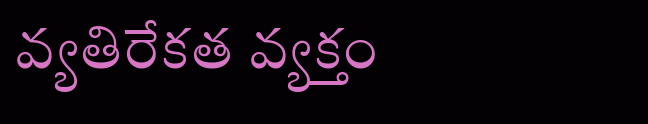వ్యతిరేకత వ్యక్తం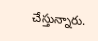చేస్తున్నారు.